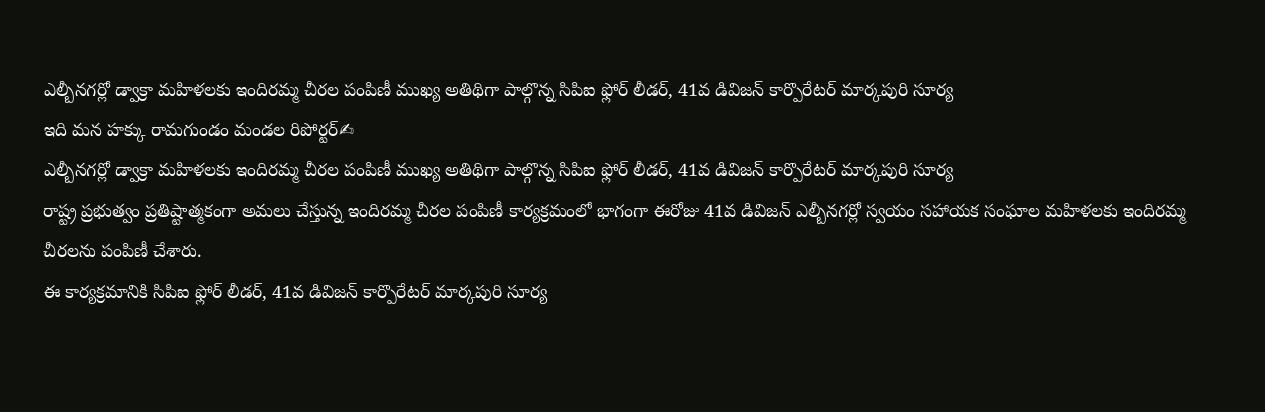ఎల్బీనగర్లో డ్వాక్రా మహిళలకు ఇందిరమ్మ చీరల పంపిణీ ముఖ్య అతిథిగా పాల్గొన్న సిపిఐ ఫ్లోర్ లీడర్, 41వ డివిజన్ కార్పొరేటర్ మార్కపురి సూర్య
ఇది మన హక్కు రామగుండం మండల రిపోర్టర్✍
ఎల్బీనగర్లో డ్వాక్రా మహిళలకు ఇందిరమ్మ చీరల పంపిణీ ముఖ్య అతిథిగా పాల్గొన్న సిపిఐ ఫ్లోర్ లీడర్, 41వ డివిజన్ కార్పొరేటర్ మార్కపురి సూర్య
రాష్ట్ర ప్రభుత్వం ప్రతిష్టాత్మకంగా అమలు చేస్తున్న ఇందిరమ్మ చీరల పంపిణీ కార్యక్రమంలో భాగంగా ఈరోజు 41వ డివిజన్ ఎల్బీనగర్లో స్వయం సహాయక సంఘాల మహిళలకు ఇందిరమ్మ చీరలను పంపిణీ చేశారు.
ఈ కార్యక్రమానికి సిపిఐ ఫ్లోర్ లీడర్, 41వ డివిజన్ కార్పొరేటర్ మార్కపురి సూర్య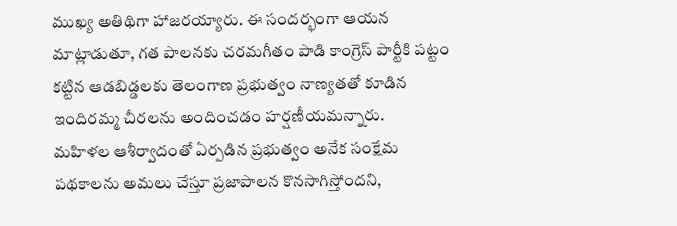ముఖ్య అతిథిగా హాజరయ్యారు. ఈ సందర్భంగా ఆయన మాట్లాడుతూ, గత పాలనకు చరమగీతం పాడి కాంగ్రెస్ పార్టీకి పట్టం కట్టిన ఆడబిడ్డలకు తెలంగాణ ప్రభుత్వం నాణ్యతతో కూడిన ఇందిరమ్మ చీరలను అందించడం హర్షణీయమన్నారు.
మహిళల ఆశీర్వాదంతో ఏర్పడిన ప్రభుత్వం అనేక సంక్షేమ పథకాలను అమలు చేస్తూ ప్రజాపాలన కొనసాగిస్తోందని,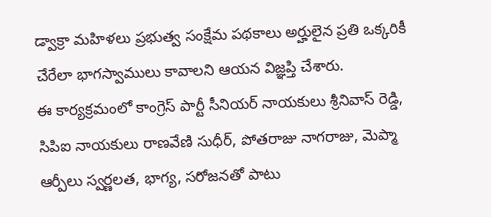డ్వాక్రా మహిళలు ప్రభుత్వ సంక్షేమ పథకాలు అర్హులైన ప్రతి ఒక్కరికీ చేరేలా భాగస్వాములు కావాలని ఆయన విజ్ఞప్తి చేశారు.
ఈ కార్యక్రమంలో కాంగ్రెస్ పార్టీ సీనియర్ నాయకులు శ్రీనివాస్ రెడ్డి, సిపిఐ నాయకులు రాణవేణి సుధీర్, పోతరాజు నాగరాజు, మెప్మా ఆర్పీలు స్వర్ణలత, భాగ్య, సరోజనతో పాటు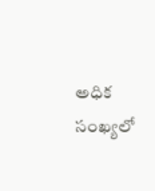అధిక సంఖ్యలో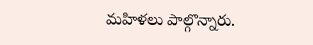మహిళలు పాల్గొన్నారు.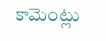కామెంట్లు